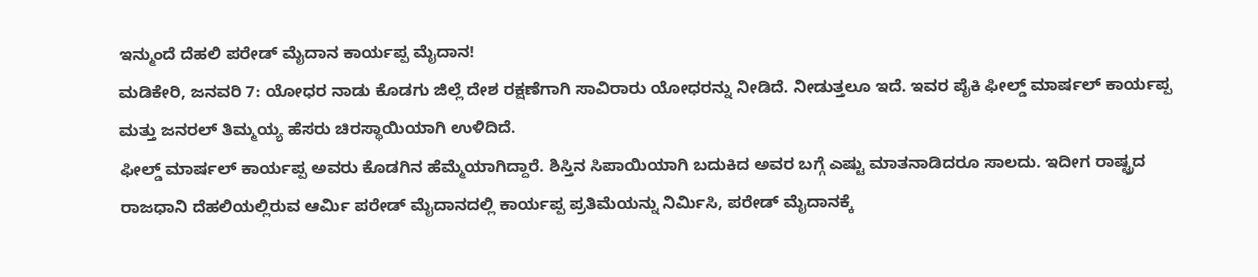ಇನ್ಮುಂದೆ ದೆಹಲಿ ಪರೇಡ್ ಮೈದಾನ ಕಾರ್ಯಪ್ಪ ಮೈದಾನ!
ಮಡಿಕೇರಿ, ಜನವರಿ 7: ಯೋಧರ ನಾಡು ಕೊಡಗು ಜಿಲ್ಲೆ ದೇಶ ರಕ್ಷಣೆಗಾಗಿ ಸಾವಿರಾರು ಯೋಧರನ್ನು ನೀಡಿದೆ. ನೀಡುತ್ತಲೂ ಇದೆ. ಇವರ ಪೈಕಿ ಫೀಲ್ಡ್ ಮಾರ್ಷಲ್ ಕಾರ್ಯಪ್ಪ ಮತ್ತು ಜನರಲ್ ತಿಮ್ಮಯ್ಯ ಹೆಸರು ಚಿರಸ್ಥಾಯಿಯಾಗಿ ಉಳಿದಿದೆ.
ಫೀಲ್ಡ್ ಮಾರ್ಷಲ್ ಕಾರ್ಯಪ್ಪ ಅವರು ಕೊಡಗಿನ ಹೆಮ್ಮೆಯಾಗಿದ್ದಾರೆ. ಶಿಸ್ತಿನ ಸಿಪಾಯಿಯಾಗಿ ಬದುಕಿದ ಅವರ ಬಗ್ಗೆ ಎಷ್ಟು ಮಾತನಾಡಿದರೂ ಸಾಲದು. ಇದೀಗ ರಾಷ್ಟ್ರದ ರಾಜಧಾನಿ ದೆಹಲಿಯಲ್ಲಿರುವ ಆರ್ಮಿ ಪರೇಡ್ ಮೈದಾನದಲ್ಲಿ ಕಾರ್ಯಪ್ಪ ಪ್ರತಿಮೆಯನ್ನು ನಿರ್ಮಿಸಿ, ಪರೇಡ್ ಮೈದಾನಕ್ಕೆ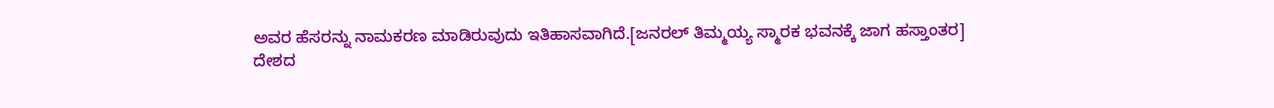ಅವರ ಹೆಸರನ್ನು ನಾಮಕರಣ ಮಾಡಿರುವುದು ಇತಿಹಾಸವಾಗಿದೆ.[ಜನರಲ್ ತಿಮ್ಮಯ್ಯ ಸ್ಮಾರಕ ಭವನಕ್ಕೆ ಜಾಗ ಹಸ್ತಾಂತರ]
ದೇಶದ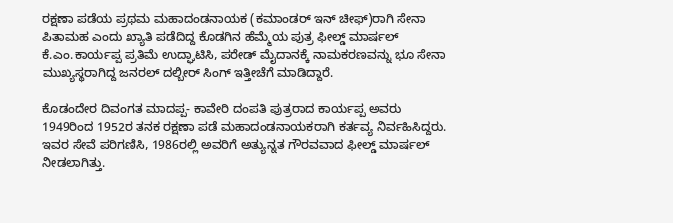ರಕ್ಷಣಾ ಪಡೆಯ ಪ್ರಥಮ ಮಹಾದಂಡನಾಯಕ (ಕಮಾಂಡರ್ ಇನ್ ಚೀಫ್)ರಾಗಿ ಸೇನಾ ಪಿತಾಮಹ ಎಂದು ಖ್ಯಾತಿ ಪಡೆದಿದ್ದ ಕೊಡಗಿನ ಹೆಮ್ಮೆಯ ಪುತ್ರ ಫೀಲ್ಡ್ ಮಾರ್ಷಲ್ ಕೆ.ಎಂ.ಕಾರ್ಯಪ್ಪ ಪ್ರತಿಮೆ ಉದ್ಘಾಟಿಸಿ, ಪರೇಡ್ ಮೈದಾನಕ್ಕೆ ನಾಮಕರಣವನ್ನು ಭೂ ಸೇನಾ ಮುಖ್ಯಸ್ಥರಾಗಿದ್ದ ಜನರಲ್ ದಲ್ಬೀರ್ ಸಿಂಗ್ ಇತ್ತೀಚೆಗೆ ಮಾಡಿದ್ದಾರೆ.

ಕೊಡಂದೇರ ದಿವಂಗತ ಮಾದಪ್ಪ- ಕಾವೇರಿ ದಂಪತಿ ಪುತ್ರರಾದ ಕಾರ್ಯಪ್ಪ ಅವರು 1949ರಿಂದ 1952ರ ತನಕ ರಕ್ಷಣಾ ಪಡೆ ಮಹಾದಂಡನಾಯಕರಾಗಿ ಕರ್ತವ್ಯ ನಿರ್ವಹಿಸಿದ್ದರು. ಇವರ ಸೇವೆ ಪರಿಗಣಿಸಿ, 1986ರಲ್ಲಿ ಅವರಿಗೆ ಅತ್ಯುನ್ನತ ಗೌರವವಾದ ಫೀಲ್ಡ್ ಮಾರ್ಷಲ್ ನೀಡಲಾಗಿತ್ತು.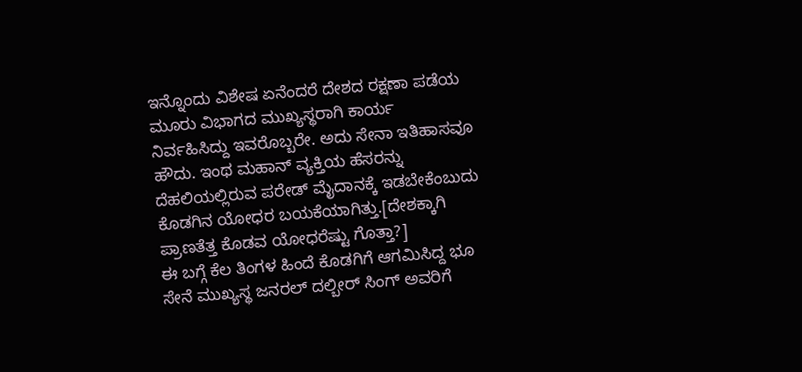ಇನ್ನೊಂದು ವಿಶೇಷ ಏನೆಂದರೆ ದೇಶದ ರಕ್ಷಣಾ ಪಡೆಯ ಮೂರು ವಿಭಾಗದ ಮುಖ್ಯಸ್ಥರಾಗಿ ಕಾರ್ಯ ನಿರ್ವಹಿಸಿದ್ದು ಇವರೊಬ್ಬರೇ. ಅದು ಸೇನಾ ಇತಿಹಾಸವೂ ಹೌದು. ಇಂಥ ಮಹಾನ್ ವ್ಯಕ್ತಿಯ ಹೆಸರನ್ನು ದೆಹಲಿಯಲ್ಲಿರುವ ಪರೇಡ್ ಮೈದಾನಕ್ಕೆ ಇಡಬೇಕೆಂಬುದು ಕೊಡಗಿನ ಯೋಧರ ಬಯಕೆಯಾಗಿತ್ತು.[ದೇಶಕ್ಕಾಗಿ ಪ್ರಾಣತೆತ್ತ ಕೊಡವ ಯೋಧರೆಷ್ಟು ಗೊತ್ತಾ?]
ಈ ಬಗ್ಗೆ ಕೆಲ ತಿಂಗಳ ಹಿಂದೆ ಕೊಡಗಿಗೆ ಆಗಮಿಸಿದ್ದ ಭೂ ಸೇನೆ ಮುಖ್ಯಸ್ಥ ಜನರಲ್ ದಲ್ಬೀರ್ ಸಿಂಗ್ ಅವರಿಗೆ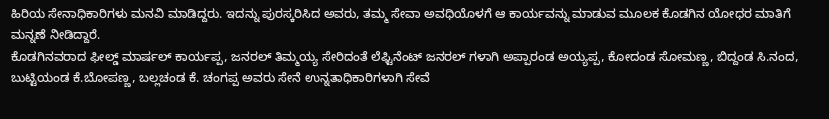ಹಿರಿಯ ಸೇನಾಧಿಕಾರಿಗಳು ಮನವಿ ಮಾಡಿದ್ದರು. ಇದನ್ನು ಪುರಸ್ಕರಿಸಿದ ಅವರು, ತಮ್ಮ ಸೇವಾ ಅವಧಿಯೊಳಗೆ ಆ ಕಾರ್ಯವನ್ನು ಮಾಡುವ ಮೂಲಕ ಕೊಡಗಿನ ಯೋಧರ ಮಾತಿಗೆ ಮನ್ನಣೆ ನೀಡಿದ್ದಾರೆ.
ಕೊಡಗಿನವರಾದ ಫೀಲ್ಡ್ ಮಾರ್ಷಲ್ ಕಾರ್ಯಪ್ಪ, ಜನರಲ್ ತಿಮ್ಮಯ್ಯ ಸೇರಿದಂತೆ ಲೆಫ್ಟಿನೆಂಟ್ ಜನರಲ್ ಗಳಾಗಿ ಅಪ್ಪಾರಂಡ ಅಯ್ಯಪ್ಪ, ಕೋದಂಡ ಸೋಮಣ್ಣ, ಬಿದ್ದಂಡ ಸಿ.ನಂದ, ಬುಟ್ಟಿಯಂಡ ಕೆ.ಬೋಪಣ್ಣ, ಬಲ್ಲಚಂಡ ಕೆ. ಚಂಗಪ್ಪ ಅವರು ಸೇನೆ ಉನ್ನತಾಧಿಕಾರಿಗಳಾಗಿ ಸೇವೆ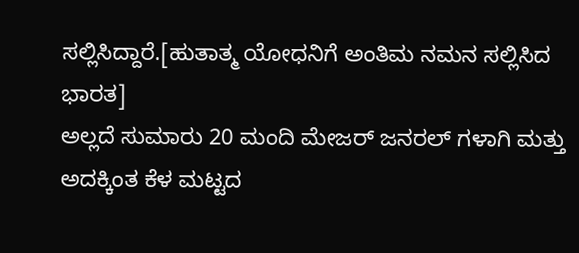ಸಲ್ಲಿಸಿದ್ದಾರೆ.[ಹುತಾತ್ಮ ಯೋಧನಿಗೆ ಅಂತಿಮ ನಮನ ಸಲ್ಲಿಸಿದ ಭಾರತ]
ಅಲ್ಲದೆ ಸುಮಾರು 20 ಮಂದಿ ಮೇಜರ್ ಜನರಲ್ ಗಳಾಗಿ ಮತ್ತು ಅದಕ್ಕಿಂತ ಕೆಳ ಮಟ್ಟದ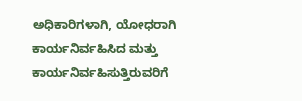ಅಧಿಕಾರಿಗಳಾಗಿ, ಯೋಧರಾಗಿ ಕಾರ್ಯನಿರ್ವಹಿಸಿದ ಮತ್ತು ಕಾರ್ಯನಿರ್ವಹಿಸುತ್ತಿರುವರಿಗೆ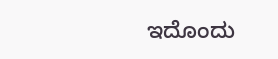ಇದೊಂದು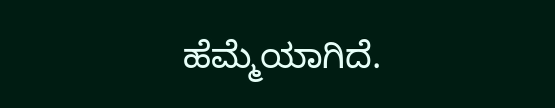ಹೆಮ್ಮೆಯಾಗಿದೆ.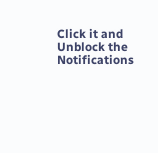Click it and Unblock the Notifications